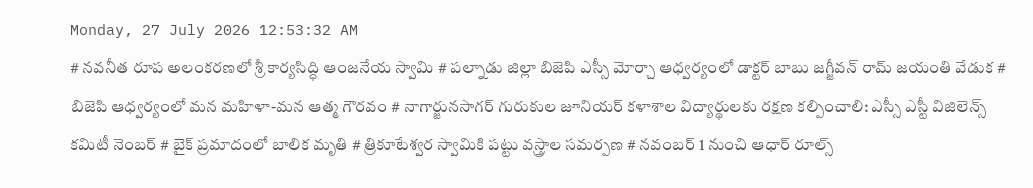Monday, 27 July 2026 12:53:32 AM
# నవనీత రూప అలంకరణలో శ్రీ కార్యసిద్ధి ఆంజనేయ స్వామి # పల్నాడు జిల్లా బిజెపి ఎస్సీ మోర్చా ఆధ్వర్యంలో డాక్టర్ బాబు జగ్జీవన్ రామ్ జయంతి వేడుక # బిజెపి ఆధ్వర్యంలో మన మహిళా-మన ఆత్మ గౌరవం # నాగార్జునసాగర్ గురుకుల జూనియర్ కళాశాల విద్యార్థులకు రక్షణ కల్పించాలి: ఎస్సీ ఎస్టీ విజిలెన్స్ కమిటీ నెంబర్ # బైక్ ప్రమాదంలో బాలిక మృతి # త్రికూటేశ్వర స్వామికి పట్టు వస్త్రాల సమర్పణ # నవంబర్ 1 నుంచి ఆధార్ రూల్స్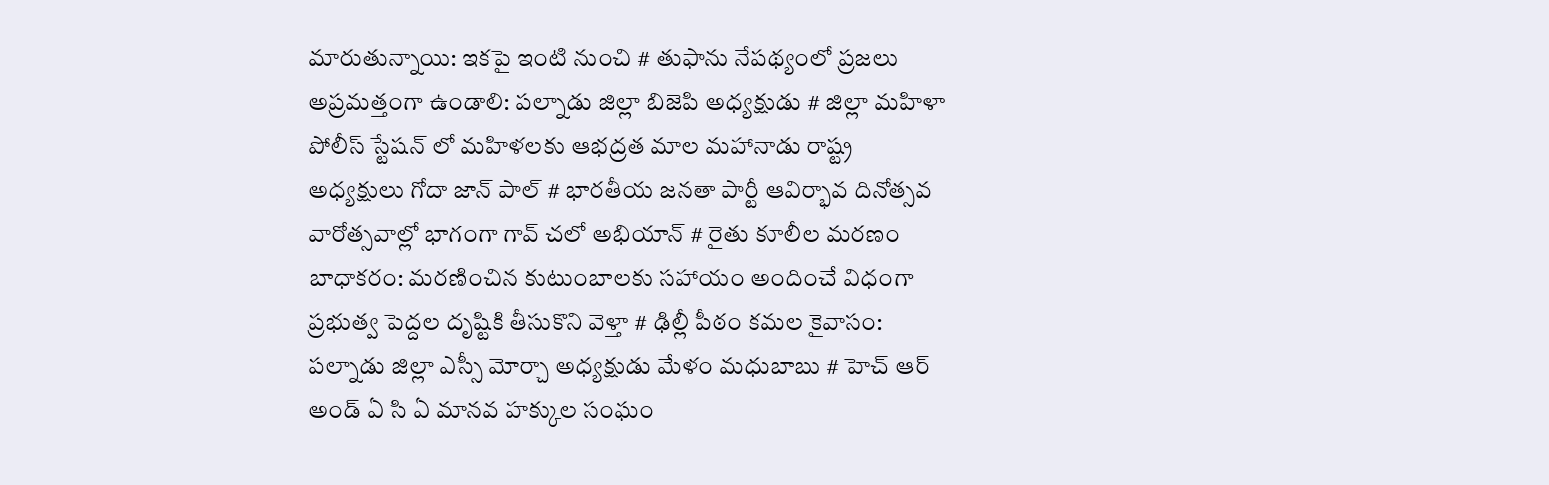మారుతున్నాయి: ఇకపై ఇంటి నుంచి # తుఫాను నేపథ్యంలో ప్రజలు అప్రమత్తంగా ఉండాలి: పల్నాడు జిల్లా బిజెపి అధ్యక్షుడు # జిల్లా మహిళా పోలీస్ స్టేషన్ లో మహిళలకు ఆభద్రత మాల మహానాడు రాష్ట్ర అధ్యక్షులు గోదా జాన్ పాల్ # భారతీయ జనతా పార్టీ ఆవిర్భావ దినోత్సవ వారోత్సవాల్లో భాగంగా గావ్ చలో అభియాన్ # రైతు కూలీల మరణం బాధాకరం: మరణించిన కుటుంబాలకు సహాయం అందించే విధంగా ప్రభుత్వ పెద్దల దృష్టికి తీసుకొని వెళ్తా # ఢిల్లీ పీఠం కమల కైవాసం: పల్నాడు జిల్లా ఎస్సీ మోర్చా అధ్యక్షుడు మేళం మధుబాబు # హెచ్ ఆర్ అండ్ ఏ సి ఏ మానవ హక్కుల సంఘం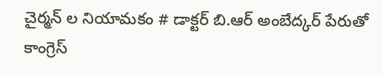చైర్మన్ ల నియామకం # డాక్టర్ బి.ఆర్ అంబేద్కర్ పేరుతో కాంగ్రెస్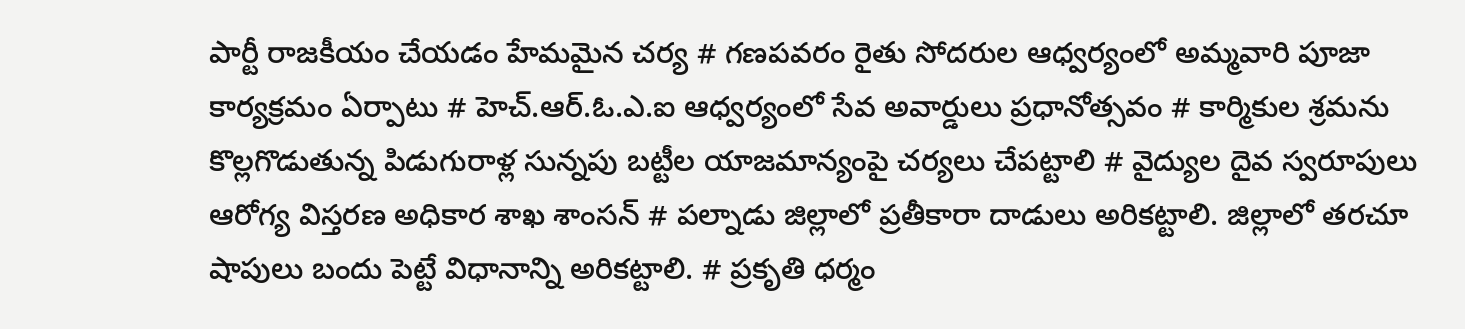పార్టీ రాజకీయం చేయడం హేమమైన చర్య # గణపవరం రైతు సోదరుల ఆధ్వర్యంలో అమ్మవారి పూజా కార్యక్రమం ఏర్పాటు # హెచ్.ఆర్.ఓ.ఎ.ఐ ఆధ్వర్యంలో సేవ అవార్డులు ప్రధానోత్సవం # కార్మికుల శ్రమను కొల్లగొడుతున్న పిడుగురాళ్ల సున్నపు బట్టీల యాజమాన్యంపై చర్యలు చేపట్టాలి # వైద్యుల దైవ స్వరూపులు ఆరోగ్య విస్తరణ అధికార శాఖ శాంసన్ # పల్నాడు జిల్లాలో ప్రతీకారా దాడులు అరికట్టాలి. జిల్లాలో తరచూ షాపులు బందు పెట్టే విధానాన్ని అరికట్టాలి. # ప్రకృతి ధర్మం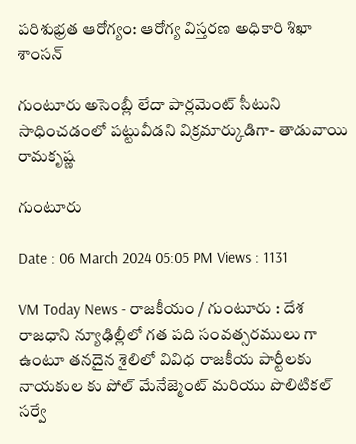పరిశుభ్రత ఆరోగ్యం: ఆరోగ్య విస్తరణ అధికారి శిఖా శాంసన్

గుంటూరు అసెంబ్లీ లేదా పార్లమెంట్ సీటుని సాధించడంలో పట్టువీడని విక్రమార్కుడిగా- తాడువాయి రామకృష్ణ

గుంటూరు

Date : 06 March 2024 05:05 PM Views : 1131

VM Today News - రాజకీయం / గుంటూరు : దేశ రాజధాని న్యూఢిల్లీలో గత పది సంవత్సరములు గా ఉంటూ తనదైన శైలిలో వివిధ రాజకీయ పార్టీలకు నాయకుల కు పోల్ మేనేజ్మెంట్ మరియు పొలిటికల్ సర్వే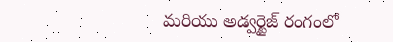మరియు అడ్వర్టైజ్ రంగంలో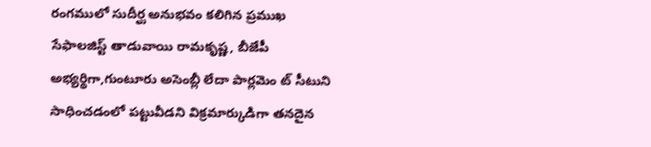రంగములో సుదీర్ఘ అనుభవం కలిగిన ప్రముఖ సేఫాలజిస్ట్ తాడువాయి రామకృష్ణ, బీజేపీ అభ్యర్థిగా,గుంటూరు అసెంబ్లీ లేదా పార్లమెం ట్ సీటుని సాధించడంలో పట్టువీడని విక్రమార్కుడిగా తనదైన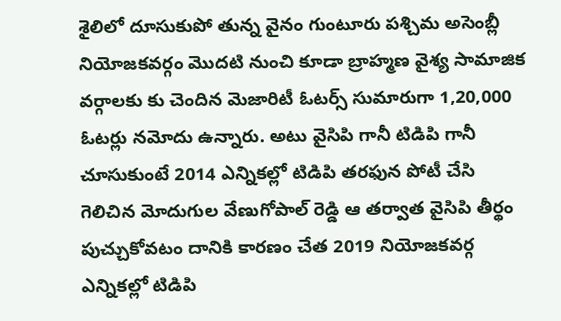శైలిలో దూసుకుపో తున్న వైనం గుంటూరు పశ్చిమ అసెంబ్లీ నియోజకవర్గం మొదటి నుంచి కూడా బ్రాహ్మణ వైశ్య సామాజిక వర్గాలకు కు చెందిన మెజారిటీ ఓటర్స్ సుమారుగా 1,20,000 ఓటర్లు నమోదు ఉన్నారు. అటు వైసిపి గానీ టిడిపి గానీ చూసుకుంటే 2014 ఎన్నికల్లో టిడిపి తరఫున పోటీ చేసి గెలిచిన మోదుగుల వేణుగోపాల్ రెడ్డి ఆ తర్వాత వైసిపి తీర్థం పుచ్చుకోవటం దానికి కారణం చేత 2019 నియోజకవర్గ ఎన్నికల్లో టిడిపి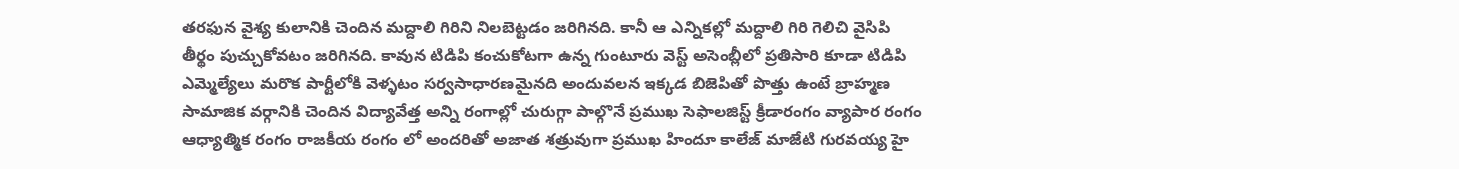తరఫున వైశ్య కులానికి చెందిన మద్దాలి గిరిని నిలబెట్టడం జరిగినది. కానీ ఆ ఎన్నికల్లో మద్దాలి గిరి గెలిచి వైసిపి తీర్థం పుచ్చుకోవటం జరిగినది. కావున టిడిపి కంచుకోటగా ఉన్న గుంటూరు వెస్ట్ అసెంబ్లీలో ప్రతిసారి కూడా టిడిపి ఎమ్మెల్యేలు మరొక పార్టీలోకి వెళ్ళటం సర్వసాధారణమైనది అందువలన ఇక్కడ బిజెపితో పొత్తు ఉంటే బ్రాహ్మణ సామాజిక వర్గానికి చెందిన విద్యావేత్త అన్ని రంగాల్లో చురుగ్గా పాల్గొనే ప్రముఖ సెఫాలజిస్ట్ క్రీడారంగం వ్యాపార రంగం ఆధ్యాత్మిక రంగం రాజకీయ రంగం లో అందరితో అజాత శత్రువుగా ప్రముఖ హిందూ కాలేజ్ మాజేటి గురవయ్య హై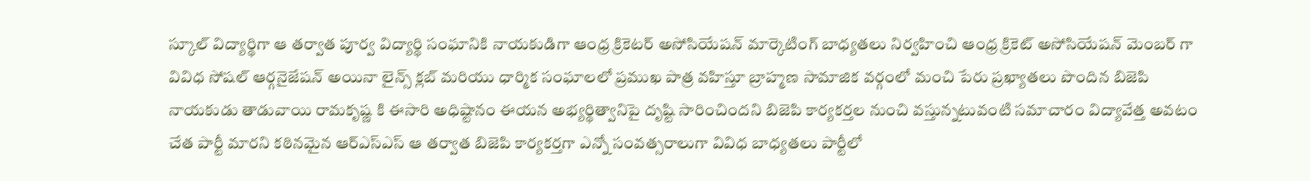స్కూల్ విద్యార్థిగా ఆ తర్వాత పూర్వ విద్యార్థి సంఘానికి నాయకుడిగా ఆంధ్ర క్రికెటర్ అసోసియేషన్ మార్కెటింగ్ బాధ్యతలు నిర్వహించి ఆంధ్ర క్రికెట్ అసోసియేషన్ మెంబర్ గా వివిధ సోషల్ ఆర్గనైజేషన్ అయినా లైన్స్ క్లబ్ మరియు ధార్మిక సంఘాలలో ప్రముఖ పాత్ర వహిస్తూ బ్రాహ్మణ సామాజిక వర్గంలో మంచి పేరు ప్రఖ్యాతలు పొందిన బిజెపి నాయకుడు తాడువాయి రామకృష్ణ కి ఈసారి అధిష్టానం ఈయన అభ్యర్థిత్వానిపై దృష్టి సారించిందని బిజెపి కార్యకర్తల నుంచి వస్తున్నటువంటి సమాచారం విద్యావేత్త అవటం చేత పార్టీ మారని కఠినమైన ఆర్ఎస్ఎస్ ఆ తర్వాత బిజెపి కార్యకర్తగా ఎన్నో సంవత్సరాలుగా వివిధ బాధ్యతలు పార్టీలో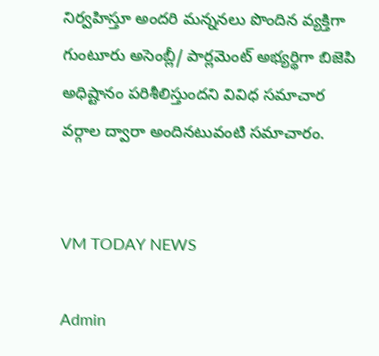నిర్వహిస్తూ అందరి మన్ననలు పొందిన వ్యక్తిగా గుంటూరు అసెంబ్లీ/ పార్లమెంట్ అభ్యర్థిగా బిజెపి అధిష్టానం పరిశీలిస్తుందని వివిధ సమాచార వర్గాల ద్వారా అందినటువంటి సమాచారం.


VM TODAY NEWS

Admin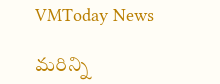VMToday News

మరిన్ని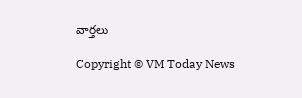వార్తలు

Copyright © VM Today News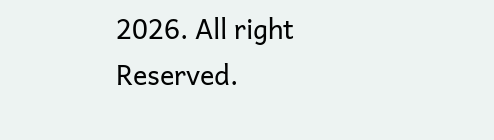2026. All right Reserved.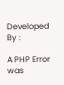Developed By :

A PHP Error was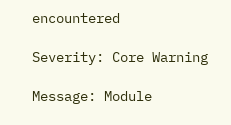encountered

Severity: Core Warning

Message: Module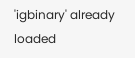'igbinary' already loaded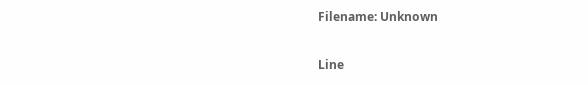Filename: Unknown

Line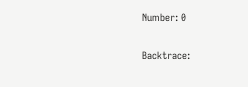Number: 0

Backtrace: